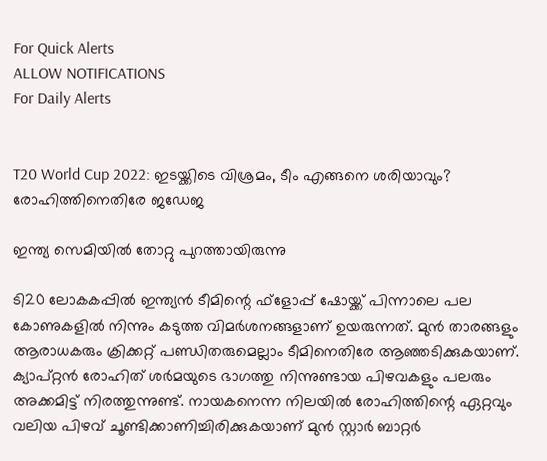For Quick Alerts
ALLOW NOTIFICATIONS
For Daily Alerts


T20 World Cup 2022: ഇടയ്ക്കിടെ വിശ്രമം, ടീം എങ്ങനെ ശരിയാവും? രോഹിത്തിനെതിരേ ജഡേജ

ഇന്ത്യ സെമിയില്‍ തോറ്റു പുറത്തായിരുന്നു

ടി20 ലോകകപ്പില്‍ ഇന്ത്യന്‍ ടീമിന്റെ ഫ്‌ളോപ്പ് ഷോയ്ക്ക് പിന്നാലെ പല കോണുകളില്‍ നിന്നും കടുത്ത വിമര്‍ശനങ്ങളാണ് ഉയരുന്നത്. മുന്‍ താരങ്ങളും ആരാധകരും ക്രിക്കറ്റ് പണ്ഡിതരുമെല്ലാം ടീമിനെതിരേ ആഞ്ഞടിക്കുകയാണ്. ക്യാപ്റ്റന്‍ രോഹിത് ശര്‍മയുടെ ഭാഗത്തു നിന്നുണ്ടായ പിഴവകളും പലരും അക്കമിട്ട് നിരത്തുന്നുണ്ട്. നായകനെന്ന നിലയില്‍ രോഹിത്തിന്റെ ഏറ്റവും വലിയ പിഴവ് ചൂണ്ടിക്കാണിച്ചിരിക്കുകയാണ് മുന്‍ സ്റ്റാര്‍ ബാറ്റര്‍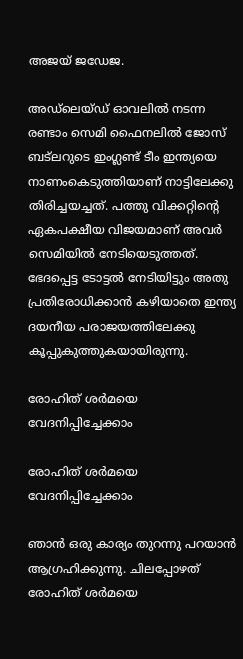അജയ് ജഡേജ.

അഡ്‌ലെയ്ഡ് ഓവലില്‍ നടന്ന രണ്ടാം സെമി ഫൈനലില്‍ ജോസ് ബട്‌ലറുടെ ഇംഗ്ലണ്ട് ടീം ഇന്ത്യയെ നാണംകെടുത്തിയാണ് നാട്ടിലേക്കു തിരിച്ചയച്ചത്. പത്തു വിക്കറ്റിന്റെ ഏകപക്ഷീയ വിജയമാണ് അവര്‍ സെമിയില്‍ നേടിയെടുത്തത്. ഭേദപ്പെട്ട ടോട്ടല്‍ നേടിയിട്ടും അതു പ്രതിരോധിക്കാന്‍ കഴിയാതെ ഇന്ത്യ ദയനീയ പരാജയത്തിലേക്കു കൂപ്പുകുത്തുകയായിരുന്നു.

രോഹിത് ശര്‍മയെ വേദനിപ്പിച്ചേക്കാം

രോഹിത് ശര്‍മയെ വേദനിപ്പിച്ചേക്കാം

ഞാന്‍ ഒരു കാര്യം തുറന്നു പറയാന്‍ ആഗ്രഹിക്കുന്നു. ചിലപ്പോഴത് രോഹിത് ശര്‍മയെ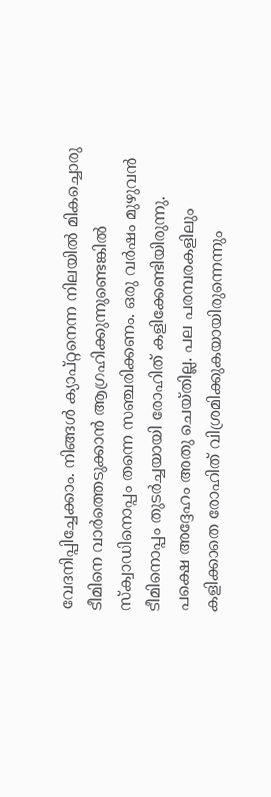വേദനിപ്പിച്ചേക്കാം. നിങ്ങള്‍ ക്യാപ്റ്റനെന്ന നിലയില്‍ മികച്ചൊരു ടീമിനെ വാര്‍ത്തെടുക്കാന്‍ ആഗ്രഹിക്കുന്നുണ്ടെങ്കില്‍ സ്‌ക്വാഡിനൊപ്പം തന്നെ സഞ്ചരിക്കണം. ഒരു വര്‍ഷം മുഴുവന്‍ ടീമിനൊപ്പം തുടര്‍ച്ചയായി രോഹിത് കളിക്കേണ്ടിയിരുന്നു. പക്ഷെ അദ്ദേഹം അതു ചെയ്തില്ല. പല പരമ്പരകളിലും കളിക്കാതെ രോഹിത് വിശ്രമിക്കുകയായിരുന്നെന്നും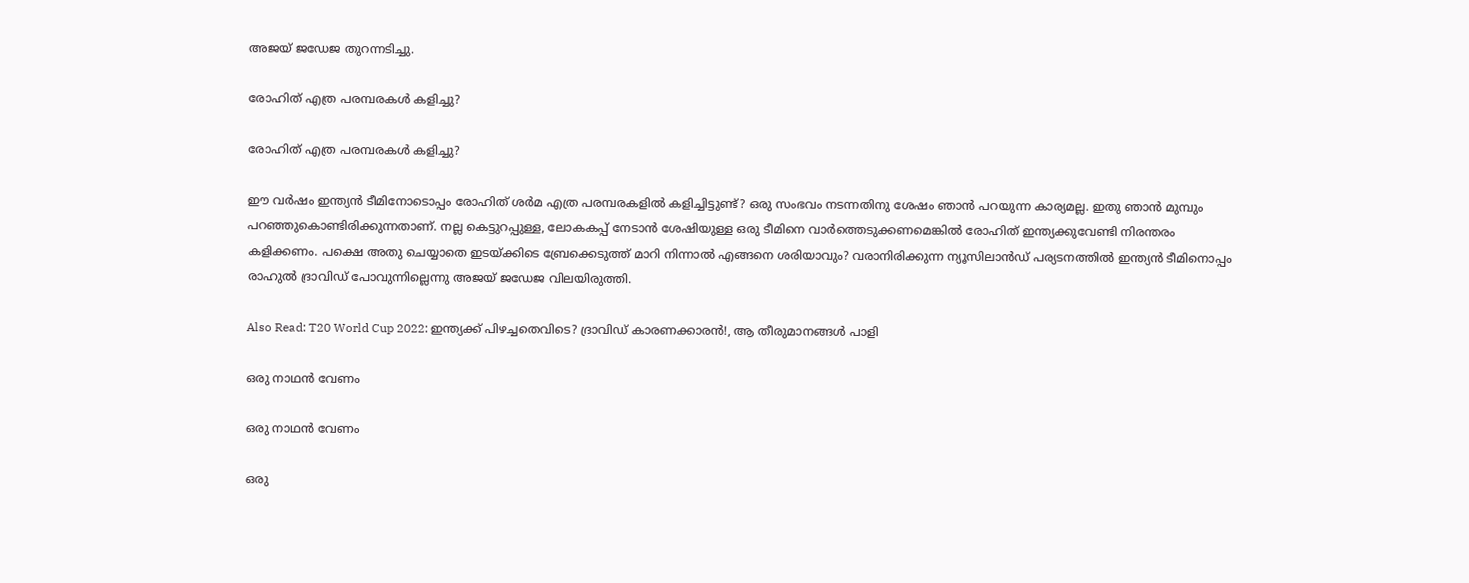അജയ് ജഡേജ തുറന്നടിച്ചു.

രോഹിത് എത്ര പരമ്പരകള്‍ കളിച്ചു?

രോഹിത് എത്ര പരമ്പരകള്‍ കളിച്ചു?

ഈ വര്‍ഷം ഇന്ത്യന്‍ ടീമിനോടൊപ്പം രോഹിത് ശര്‍മ എത്ര പരമ്പരകളില്‍ കളിച്ചിട്ടുണ്ട്? ഒരു സംഭവം നടന്നതിനു ശേഷം ഞാന്‍ പറയുന്ന കാര്യമല്ല. ഇതു ഞാന്‍ മുമ്പും പറഞ്ഞുകൊണ്ടിരിക്കുന്നതാണ്. നല്ല കെട്ടുറപ്പുള്ള, ലോകകപ്പ് നേടാന്‍ ശേഷിയുള്ള ഒരു ടീമിനെ വാര്‍ത്തെടുക്കണമെങ്കില്‍ രോഹിത് ഇന്ത്യക്കുവേണ്ടി നിരന്തരം കളിക്കണം. പക്ഷെ അതു ചെയ്യാതെ ഇടയ്ക്കിടെ ബ്രേക്കെടുത്ത് മാറി നിന്നാല്‍ എങ്ങനെ ശരിയാവും? വരാനിരിക്കുന്ന ന്യൂസിലാന്‍ഡ് പര്യടനത്തില്‍ ഇന്ത്യന്‍ ടീമിനൊപ്പം രാഹുല്‍ ദ്രാവിഡ് പോവുന്നില്ലെന്നു അജയ് ജഡേജ വിലയിരുത്തി.

Also Read: T20 World Cup 2022: ഇന്ത്യക്ക് പിഴച്ചതെവിടെ? ദ്രാവിഡ് കാരണക്കാരന്‍!, ആ തീരുമാനങ്ങള്‍ പാളി

ഒരു നാഥന്‍ വേണം

ഒരു നാഥന്‍ വേണം

ഒരു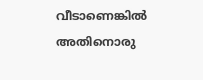വീടാണെങ്കില്‍ അതിനൊരു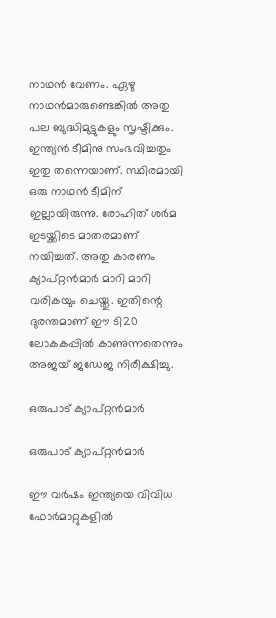നാഥന്‍ വേണം. ഏഴു നാഥന്‍മാരുണ്ടെങ്കില്‍ അതു പല ബുദ്ധിമുട്ടുകളും സൃഷ്ടിക്കും. ഇന്ത്യന്‍ ടീമിനു സംഭവിച്ചതും ഇതു തന്നെയാണ്. സ്ഥിരമായി ഒരു നാഥന്‍ ടീമിന് ഇല്ലായിരുന്നു. രോഹിത് ശര്‍മ ഇടയ്ക്കിടെ മാതരമാണ് നയിച്ചത്. അതു കാരണം ക്യാപ്റ്റന്‍മാര്‍ മാറി മാറി വരികയും ചെയ്തു. ഇതിന്റെ ദുരന്തമാണ് ഈ ടി20 ലോകകപ്പില്‍ കാണുന്നതെന്നും അജയ് ജഡേജ നിരീക്ഷിച്ചു.

ഒരുപാട് ക്യാപ്റ്റന്‍മാര്‍

ഒരുപാട് ക്യാപ്റ്റന്‍മാര്‍

ഈ വര്‍ഷം ഇന്ത്യയെ വിവിധ ഫോര്‍മാറ്റുകളില്‍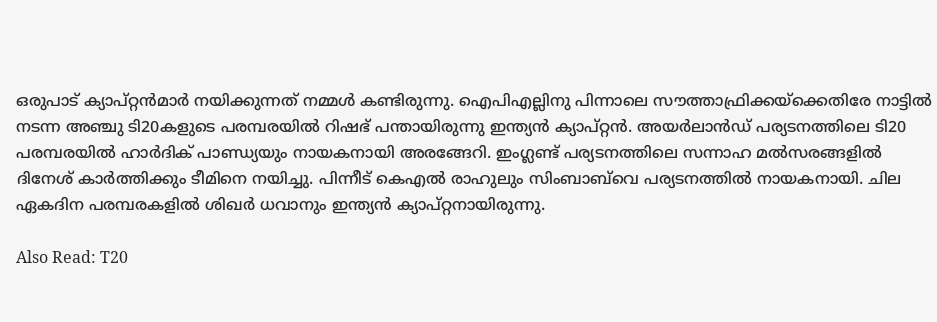ഒരുപാട് ക്യാപ്റ്റന്‍മാര്‍ നയിക്കുന്നത് നമ്മള്‍ കണ്ടിരുന്നു. ഐപിഎല്ലിനു പിന്നാലെ സൗത്താഫ്രിക്കയ്‌ക്കെതിരേ നാട്ടില്‍ നടന്ന അഞ്ചു ടി20കളുടെ പരമ്പരയില്‍ റിഷഭ് പന്തായിരുന്നു ഇന്ത്യന്‍ ക്യാപ്റ്റന്‍. അയര്‍ലാന്‍ഡ് പര്യടനത്തിലെ ടി20 പരമ്പരയില്‍ ഹാര്‍ദിക് പാണ്ഡ്യയും നായകനായി അരങ്ങേറി. ഇംഗ്ലണ്ട് പര്യടനത്തിലെ സന്നാഹ മല്‍സരങ്ങളില്‍ ദിനേശ് കാര്‍ത്തിക്കും ടീമിനെ നയിച്ചു. പിന്നീട് കെഎല്‍ രാഹുലും സിംബാബ്‌വെ പര്യടനത്തില്‍ നായകനായി. ചില ഏകദിന പരമ്പരകളില്‍ ശിഖര്‍ ധവാനും ഇന്ത്യന്‍ ക്യാപ്റ്റനായിരുന്നു.

Also Read: T20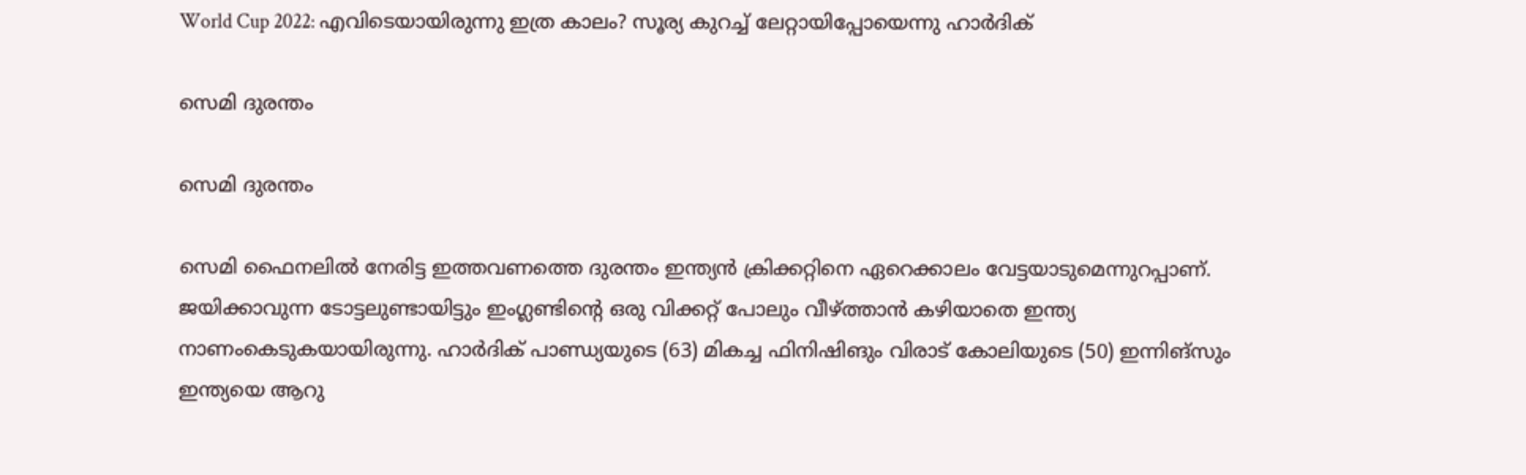World Cup 2022: എവിടെയായിരുന്നു ഇത്ര കാലം? സൂര്യ കുറച്ച് ലേറ്റായിപ്പോയെന്നു ഹാര്‍ദിക്

സെമി ദുരന്തം

സെമി ദുരന്തം

സെമി ഫൈനലില്‍ നേരിട്ട ഇത്തവണത്തെ ദുരന്തം ഇന്ത്യന്‍ ക്രിക്കറ്റിനെ ഏറെക്കാലം വേട്ടയാടുമെന്നുറപ്പാണ്. ജയിക്കാവുന്ന ടോട്ടലുണ്ടായിട്ടും ഇംഗ്ലണ്ടിന്റെ ഒരു വിക്കറ്റ് പോലും വീഴ്ത്താന്‍ കഴിയാതെ ഇന്ത്യ നാണംകെടുകയായിരുന്നു. ഹാര്‍ദിക് പാണ്ഡ്യയുടെ (63) മികച്ച ഫിനിഷിങും വിരാട് കോലിയുടെ (50) ഇന്നിങ്‌സും ഇന്ത്യയെ ആറു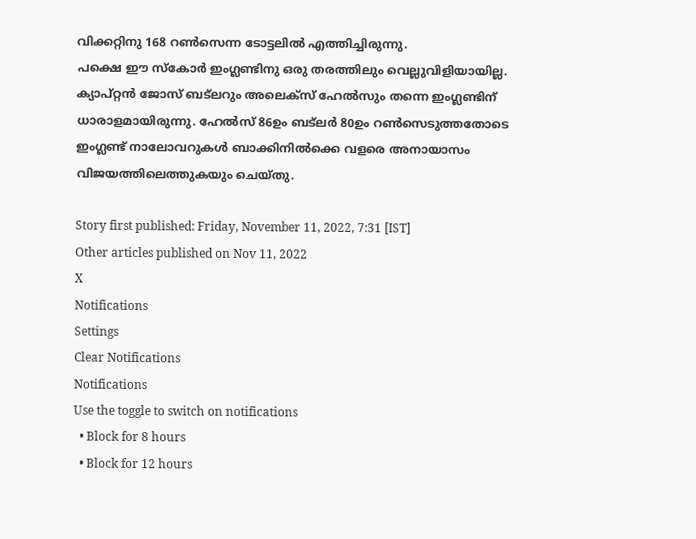വിക്കറ്റിനു 168 റണ്‍സെന്ന ടോട്ടലില്‍ എത്തിച്ചിരുന്നു.
പക്ഷെ ഈ സ്‌കോര്‍ ഇംഗ്ലണ്ടിനു ഒരു തരത്തിലും വെല്ലുവിളിയായില്ല. ക്യാപ്റ്റന്‍ ജോസ് ബട്‌ലറും അലെക്‌സ് ഹേല്‍സും തന്നെ ഇംഗ്ലണ്ടിന് ധാരാളമായിരുന്നു. ഹേല്‍സ് 86ഉം ബട്‌ലര്‍ 80ഉം റണ്‍സെടുത്തതോടെ ഇംഗ്ലണ്ട് നാലോവറുകള്‍ ബാക്കിനില്‍ക്കെ വളരെ അനായാസം വിജയത്തിലെത്തുകയും ചെയ്തു.

Story first published: Friday, November 11, 2022, 7:31 [IST]
Other articles published on Nov 11, 2022
X
Notifications
Settings
Clear Notifications
Notifications
Use the toggle to switch on notifications
  • Block for 8 hours
  • Block for 12 hours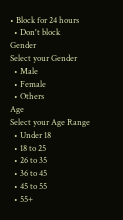• Block for 24 hours
  • Don't block
Gender
Select your Gender
  • Male
  • Female
  • Others
Age
Select your Age Range
  • Under 18
  • 18 to 25
  • 26 to 35
  • 36 to 45
  • 45 to 55
  • 55+